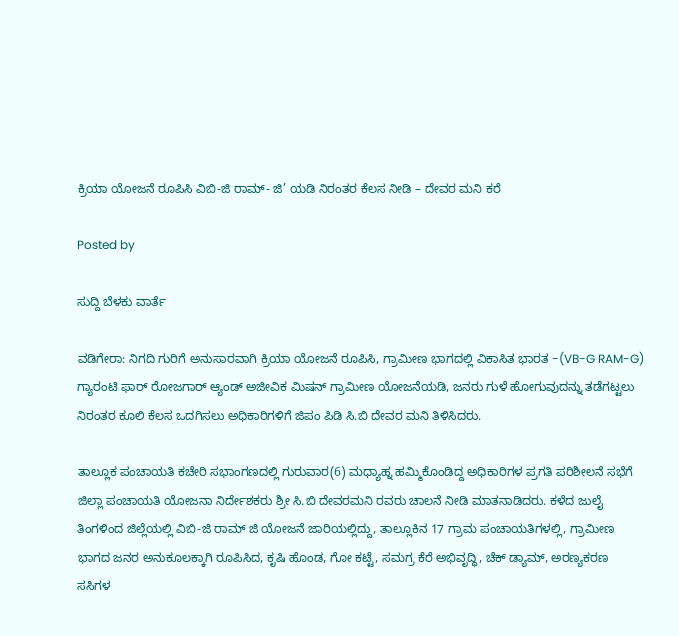ಕ್ರಿಯಾ ಯೋಜನೆ ರೂಪಿಸಿ ವಿಬಿ-ಜಿ ರಾಮ್- ಜಿ’ ಯಡಿ ನಿರಂತರ ಕೆಲಸ ನೀಡಿ – ದೇವರ ಮನಿ ಕರೆ

Posted by

ಸುದ್ದಿ ಬೆಳಕು ವಾರ್ತೆ

ವಡಿಗೇರಾ: ನಿಗದಿ ಗುರಿಗೆ ಅನುಸಾರವಾಗಿ ಕ್ರಿಯಾ ಯೋಜನೆ ರೂಪಿಸಿ, ಗ್ರಾಮೀಣ ಭಾಗದಲ್ಲಿ ವಿಕಾಸಿತ ಭಾರತ -(VB-G RAM-G) ಗ್ಯಾರಂಟಿ ಫಾರ್ ರೋಜಗಾರ್ ಆ್ಯಂಡ್ ಅಜೀವಿಕ ಮಿಷನ್‌ ಗ್ರಾಮೀಣ ಯೋಜನೆಯಡಿ, ಜನರು ಗುಳೆ ಹೋಗುವುದನ್ನು ತಡೆಗಟ್ಟಲು ನಿರಂತರ ಕೂಲಿ ಕೆಲಸ ಒದಗಿಸಲು ಅಧಿಕಾರಿಗಳಿಗೆ ಜಿಪಂ ಪಿಡಿ ಸಿ.ಬಿ ದೇವರ ಮನಿ ತಿಳಿಸಿದರು.

ತಾಲ್ಲೂಕ ಪಂಚಾಯತಿ ಕಚೇರಿ ಸಭಾಂಗಣದಲ್ಲಿ ಗುರುವಾರ(6) ಮಧ್ಯಾಹ್ನ ಹಮ್ಮಿಕೊಂಡಿದ್ದ ಅಧಿಕಾರಿಗಳ ಪ್ರಗತಿ ಪರಿಶೀಲನೆ ಸಭೆಗೆ ಜಿಲ್ಲಾ ಪಂಚಾಯತಿ ಯೋಜನಾ ನಿರ್ದೇಶಕರು ಶ್ರೀ ಸಿ.ಬಿ ದೇವರಮನಿ ರವರು ಚಾಲನೆ ನೀಡಿ ಮಾತನಾಡಿದರು. ಕಳೆದ ಜುಲೈ ತಿಂಗಳಿಂದ ಜಿಲ್ಲೆಯಲ್ಲಿ ವಿಬಿ-ಜಿ ರಾಮ್ ಜಿ ಯೋಜನೆ ಜಾರಿಯಲ್ಲಿದ್ದು, ತಾಲ್ಲೂಕಿನ 17 ಗ್ರಾಮ ಪಂಚಾಯತಿಗಳಲ್ಲಿ, ಗ್ರಾಮೀಣ ಭಾಗದ ಜನರ ಅನುಕೂಲಕ್ಕಾಗಿ ರೂಪಿಸಿದ, ಕೃಷಿ ಹೊಂಡ, ಗೋ ಕಟ್ಟೆ, ಸಮಗ್ರ ಕೆರೆ ಅಭಿವೃದ್ಧಿ, ಚೆಕ್ ಡ್ಯಾಮ್, ಅರಣ್ಯಕರಣ ಸಸಿಗಳ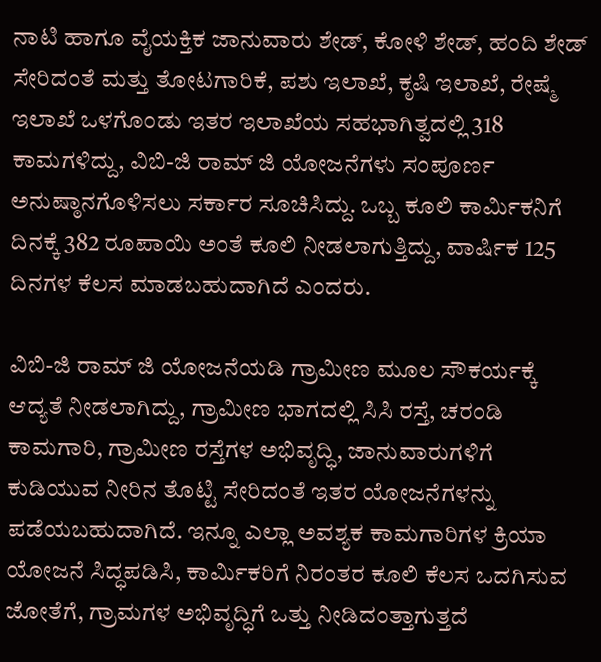ನಾಟಿ ಹಾಗೂ ವೈಯಕ್ತಿಕ ಜಾನುವಾರು ಶೇಡ್, ಕೋಳಿ ಶೇಡ್, ಹಂದಿ ಶೇಡ್ ಸೇರಿದಂತೆ ಮತ್ತು ತೋಟಗಾರಿಕೆ, ಪಶು ಇಲಾಖೆ, ಕೃಷಿ ಇಲಾಖೆ, ರೇಷ್ಮೆ ಇಲಾಖೆ ಒಳಗೊಂಡು ಇತರ ಇಲಾಖೆಯ ಸಹಭಾಗಿತ್ವದಲ್ಲಿ 318 ಕಾಮಗಳಿದ್ದು, ವಿಬಿ-ಜಿ ರಾಮ್ ಜಿ ಯೋಜನೆಗಳು ಸಂಪೂರ್ಣ ಅನುಷ್ಠಾನಗೊಳಿಸಲು ಸರ್ಕಾರ ಸೂಚಿಸಿದ್ದು. ಒಬ್ಬ ಕೂಲಿ ಕಾರ್ಮಿಕ‌ನಿಗೆ ದಿನಕ್ಕೆ 382 ರೂಪಾಯಿ ಅಂತೆ ಕೂಲಿ ನೀಡಲಾಗುತ್ತಿದ್ದು, ವಾರ್ಷಿಕ 125 ದಿನಗಳ ಕೆಲಸ ಮಾಡಬಹುದಾಗಿದೆ ಎಂದರು.

ವಿಬಿ-ಜಿ ರಾಮ್ ಜಿ ಯೋಜನೆಯಡಿ ಗ್ರಾಮೀಣ ಮೂಲ ಸೌಕರ್ಯಕ್ಕೆ ಆದ್ಯತೆ ನೀಡಲಾಗಿದ್ದು, ಗ್ರಾಮೀಣ ಭಾಗದಲ್ಲಿ ಸಿಸಿ ರಸ್ತೆ, ಚರಂಡಿ ಕಾಮಗಾರಿ, ಗ್ರಾಮೀಣ ರಸ್ತೆಗಳ ಅಭಿವೃದ್ಧಿ, ಜಾನುವಾರುಗಳಿಗೆ ಕುಡಿಯುವ ‌ನೀರಿನ ತೊಟ್ಟಿ ಸೇರಿದಂತೆ ಇತರ ಯೋಜನೆಗಳನ್ನು ಪಡೆಯಬಹುದಾಗಿದೆ. ಇನ್ನೂ ಎಲ್ಲಾ ಅವಶ್ಯಕ ಕಾಮಗಾರಿಗಳ ಕ್ರಿಯಾ ಯೋಜನೆ ಸಿದ್ಧಪಡಿಸಿ, ಕಾರ್ಮಿಕರಿಗೆ ನಿರಂತರ ಕೂಲಿ ಕೆಲಸ ಒದಗಿಸುವ ಜೋತೆಗೆ, ಗ್ರಾಮಗಳ ಅಭಿವೃದ್ಧಿಗೆ ಒತ್ತು ನೀಡಿದಂತ್ತಾಗುತ್ತದೆ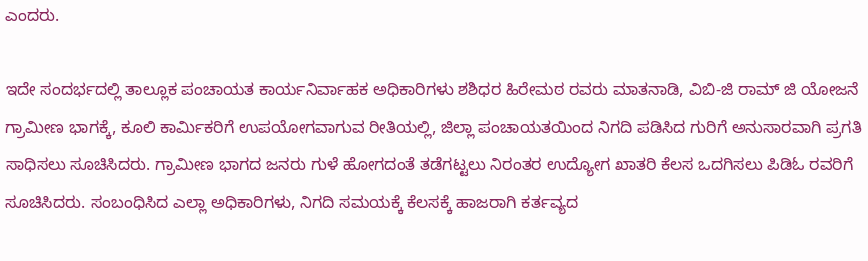ಎಂದರು.

ಇದೇ ಸಂದರ್ಭದಲ್ಲಿ ತಾಲ್ಲೂಕ ಪಂಚಾಯತ ಕಾರ್ಯನಿರ್ವಾಹಕ ಅಧಿಕಾರಿಗಳು ಶಶಿಧರ ಹಿರೇಮಠ ರವರು ಮಾತನಾಡಿ, ವಿಬಿ-ಜಿ ರಾಮ್ ಜಿ ಯೋಜನೆ ಗ್ರಾಮೀಣ ಭಾಗಕ್ಕೆ, ಕೂಲಿ ಕಾರ್ಮಿಕರಿಗೆ ಉಪಯೋಗವಾಗುವ ರೀತಿಯಲ್ಲಿ, ಜಿಲ್ಲಾ ಪಂಚಾಯತಯಿಂದ ನಿಗದಿ ಪಡಿಸಿದ ಗುರಿಗೆ ಅನುಸಾರವಾಗಿ ಪ್ರಗತಿ ಸಾಧಿಸಲು ಸೂಚಿಸಿದರು. ಗ್ರಾಮೀಣ ಭಾಗದ ಜನರು ಗುಳೆ ಹೋಗದಂತೆ ತಡೆಗಟ್ಟಲು ನಿರಂತರ ಉದ್ಯೋಗ ಖಾತರಿ ಕೆಲಸ ಒದಗಿಸಲು ಪಿಡಿಓ ರವರಿಗೆ ಸೂಚಿಸಿದರು. ಸಂಬಂಧಿಸಿದ ಎಲ್ಲಾ ಅಧಿಕಾರಿಗಳು, ನಿಗದಿ ಸಮಯಕ್ಕೆ ಕೆಲಸಕ್ಕೆ ಹಾಜರಾಗಿ ಕರ್ತವ್ಯದ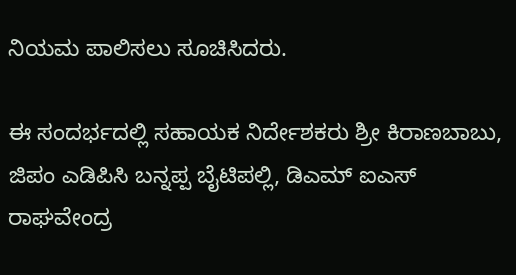ನಿಯಮ ಪಾಲಿಸಲು ಸೂಚಿಸಿದರು.

ಈ ಸಂದರ್ಭದಲ್ಲಿ ಸಹಾಯಕ ನಿರ್ದೇಶಕರು ಶ್ರೀ ಕಿರಾಣಬಾಬು, ಜಿಪಂ ಎಡಿಪಿಸಿ ಬನ್ನಪ್ಪ ಬೈಟಿಪಲ್ಲಿ, ಡಿಎಮ್ ಐಎಸ್ ರಾಘವೇಂದ್ರ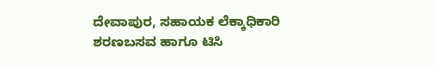ದೇವಾಪುರ, ಸಹಾಯಕ ಲೆಕ್ಕಾಧಿಕಾರಿ ಶರಣಬಸವ ಹಾಗೂ ಟಿಸಿ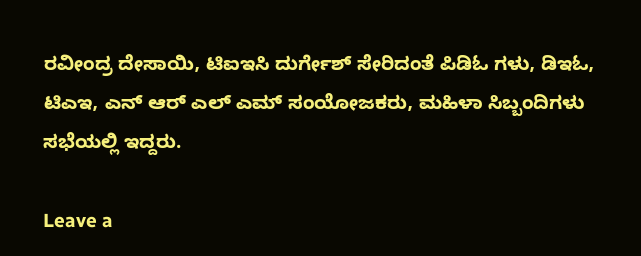ರವೀಂದ್ರ ದೇಸಾಯಿ, ಟಿಐಇಸಿ ದುರ್ಗೇಶ್ ಸೇರಿದಂತೆ ಪಿಡಿಓ ಗಳು, ಡಿಇಓ, ಟಿಎಇ, ಎನ್ ಆರ್ ಎಲ್ ಎಮ್ ಸಂಯೋಜಕರು, ಮಹಿಳಾ ಸಿಬ್ಬಂದಿಗಳು ಸಭೆಯಲ್ಲಿ ಇದ್ದರು.

Leave a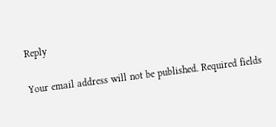Reply

Your email address will not be published. Required fields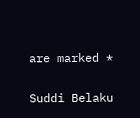are marked *

Suddi Belaku